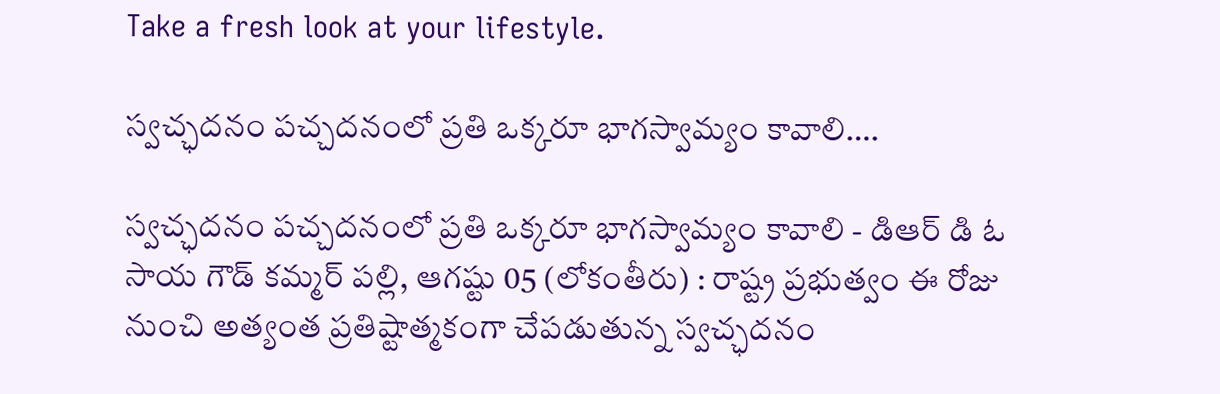Take a fresh look at your lifestyle.

స్వచ్ఛదనం పచ్చదనంలో ప్రతి ఒక్కరూ భాగస్వామ్యం కావాలి….

స్వచ్ఛదనం పచ్చదనంలో ప్రతి ఒక్కరూ భాగస్వామ్యం కావాలి - డిఆర్ డి ఓ సాయ గౌడ్ కమ్మర్ పల్లి, ఆగష్టు 05 (లోకంతీరు) : రాష్ట్ర ప్రభుత్వం ఈ రోజు నుంచి అత్యంత ప్రతిష్టాత్మకంగా చేపడుతున్న స్వచ్ఛదనం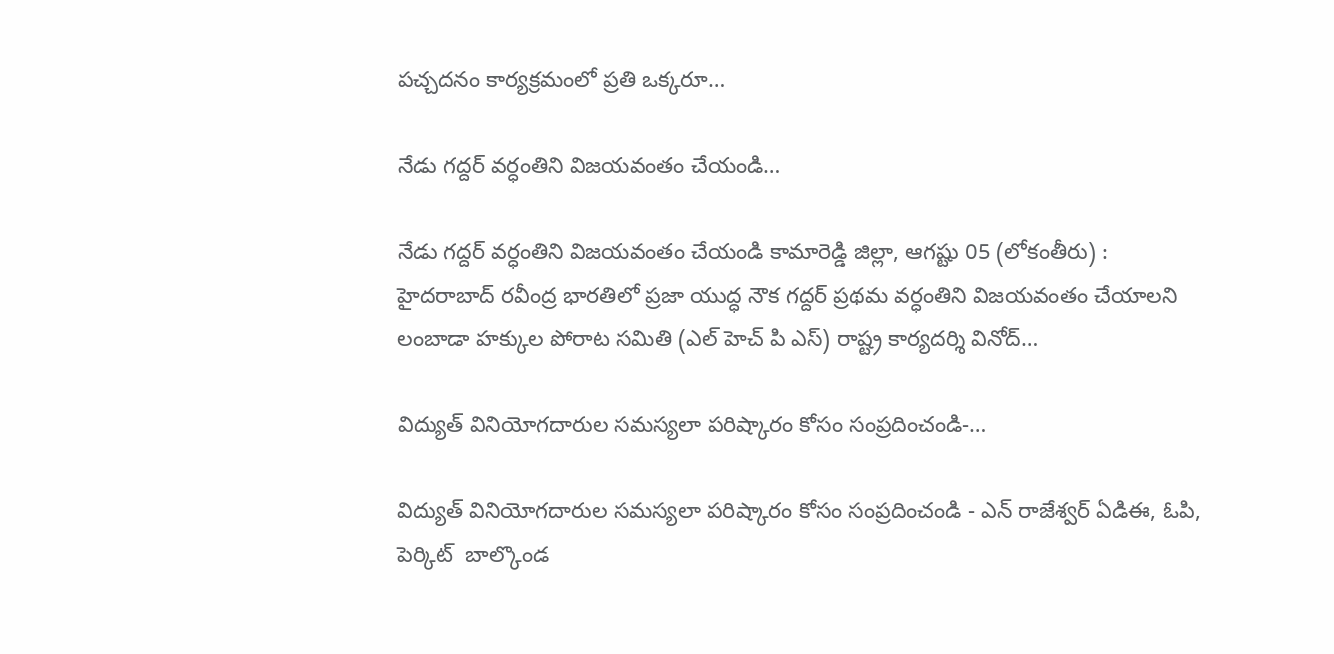పచ్చదనం కార్యక్రమంలో ప్రతి ఒక్కరూ…

నేడు గద్దర్ వర్ధంతిని విజయవంతం చేయండి…

నేడు గద్దర్ వర్ధంతిని విజయవంతం చేయండి కామారెడ్డి జిల్లా, ఆగష్టు 05 (లోకంతీరు) : హైదరాబాద్ రవీంద్ర భారతిలో ప్రజా యుద్ధ నౌక గద్దర్ ప్రథమ వర్ధంతిని విజయవంతం చేయాలని లంబాడా హక్కుల పోరాట సమితి (ఎల్ హెచ్ పి ఎస్) రాష్ట్ర కార్యదర్శి వినోద్…

విద్యుత్ వినియోగదారుల సమస్యలా పరిష్కారం కోసం సంప్రదించండి-…

విద్యుత్ వినియోగదారుల సమస్యలా పరిష్కారం కోసం సంప్రదించండి - ఎన్ రాజేశ్వర్ ఏడిఈ, ఓపి, పెర్కిట్  బాల్కొండ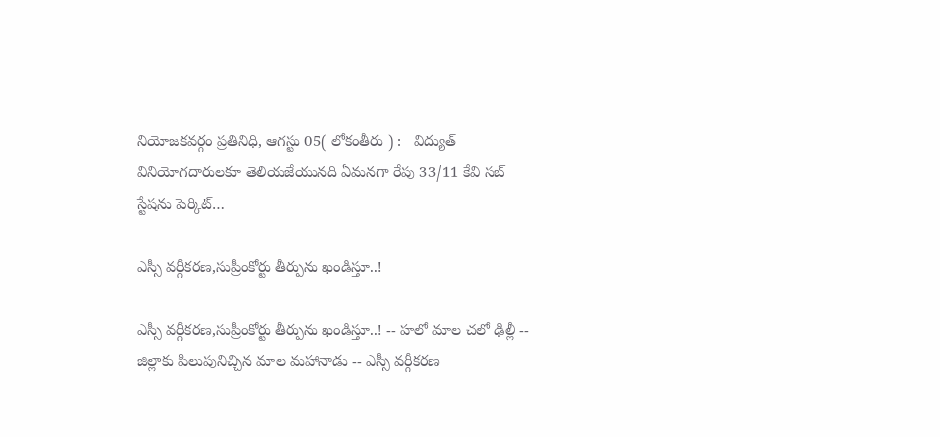నియోజకవర్గం ప్రతినిధి, ఆగస్టు 05( లోకంతీరు ) :   విద్యుత్ వినియోగదారులకూ తెలియజేయునది ఏమనగా రేపు 33/11 కేవి సబ్ స్టేషను పెర్కిట్…

ఎస్సీ వర్గీకరణ,సుప్రీంకోర్టు తీర్పును ఖండిస్తూ..!

ఎస్సీ వర్గీకరణ,సుప్రీంకోర్టు తీర్పును ఖండిస్తూ..! -- హలో మాల చలో ఢిల్లీ -- జిల్లాకు పిలుపునిచ్చిన మాల మహానాడు -- ఎస్సీ వర్గీకరణ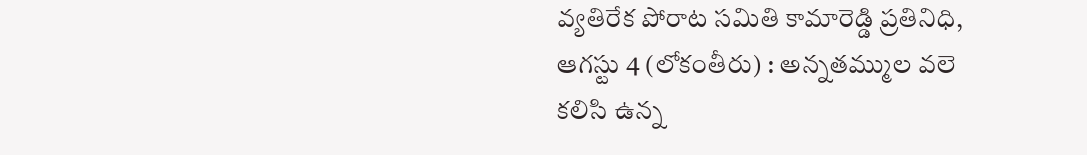వ్యతిరేక పోరాట సమితి కామారెడ్డి ప్రతినిధి, ఆగస్టు 4 (లోకంతీరు) : అన్నతమ్ముల వలె కలిసి ఉన్న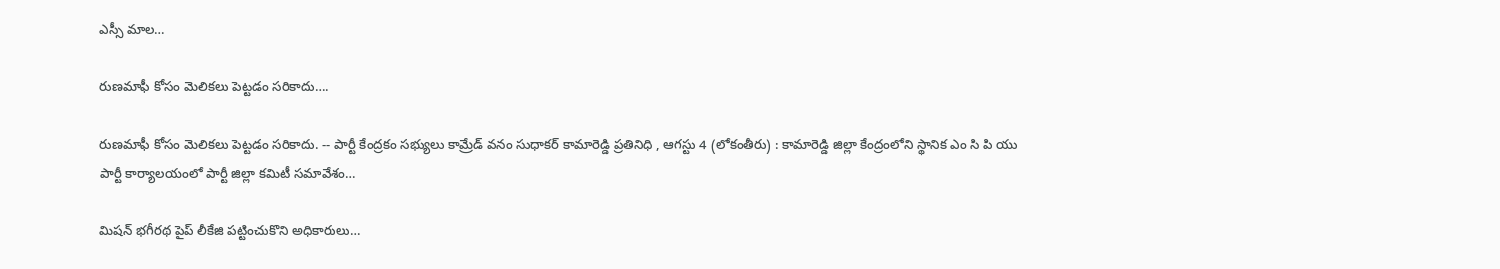ఎస్సీ మాల…

రుణమాఫీ కోసం మెలికలు పెట్టడం సరికాదు….

రుణమాఫీ కోసం మెలికలు పెట్టడం సరికాదు. -- పార్టీ కేంద్రకం సభ్యులు కామ్రేడ్ వనం సుధాకర్ కామారెడ్డి ప్రతినిధి , ఆగస్టు 4 (లోకంతీరు) : కామారెడ్డి జిల్లా కేంద్రంలోని స్థానిక ఎం సి పి యు పార్టీ కార్యాలయంలో పార్టీ జిల్లా కమిటీ సమావేశం…

మిషన్ భగీరథ పైప్ లీకేజి పట్టించుకొని అధికారులు…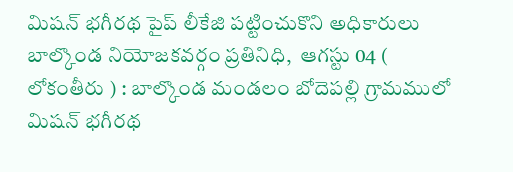మిషన్ భగీరథ పైప్ లీకేజి పట్టించుకొని అధికారులు బాల్కొండ నియోజకవర్గం ప్రతినిధి,  ఆగస్టు 04 ( లోకంతీరు ) : బాల్కొండ మండలం బోదెపల్లి గ్రామములో మిషన్ భగీరథ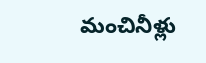మంచినీళ్లు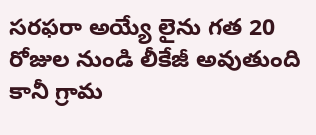సరఫరా అయ్యే లైను గత 20 రోజుల నుండి లీకేజీ అవుతుంది కానీ గ్రామ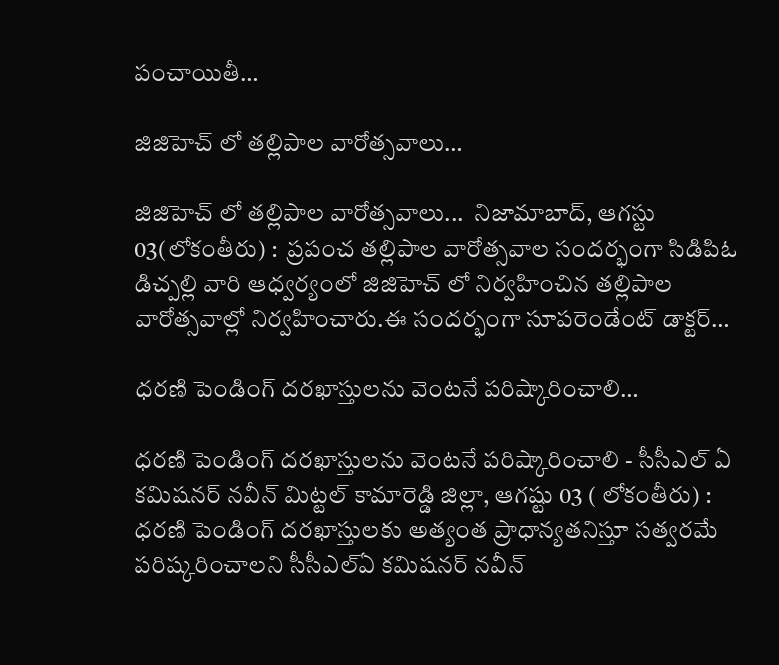పంచాయితీ…

జిజిహెచ్ లో తల్లిపాల వారోత్సవాలు…

జిజిహెచ్ లో తల్లిపాల వారోత్సవాలు...  నిజామాబాద్, ఆగస్టు 03(లోకంతీరు) :  ప్రపంచ తల్లిపాల వారోత్సవాల సందర్భంగా సిడిపిఓ డిచ్పల్లి వారి ఆధ్వర్యంలో జిజిహెచ్ లో నిర్వహించిన తల్లిపాల వారోత్సవాల్లో నిర్వహించారు.ఈ సందర్భంగా సూపరెండేంట్ డాక్టర్…

ధరణి పెండింగ్ దరఖాస్తులను వెంటనే పరిష్కారించాలి…

ధరణి పెండింగ్ దరఖాస్తులను వెంటనే పరిష్కారించాలి - సీసీఎల్ ఏ కమిషనర్ నవీన్ మిట్టల్ కామారెడ్డి జిల్లా, ఆగష్టు 03 ( లోకంతీరు) : ధరణి పెండింగ్ దరఖాస్తులకు అత్యంత ప్రాధాన్యతనిస్తూ సత్వరమే పరిష్కరించాలని సీసీఎల్ఏ కమిషనర్ నవీన్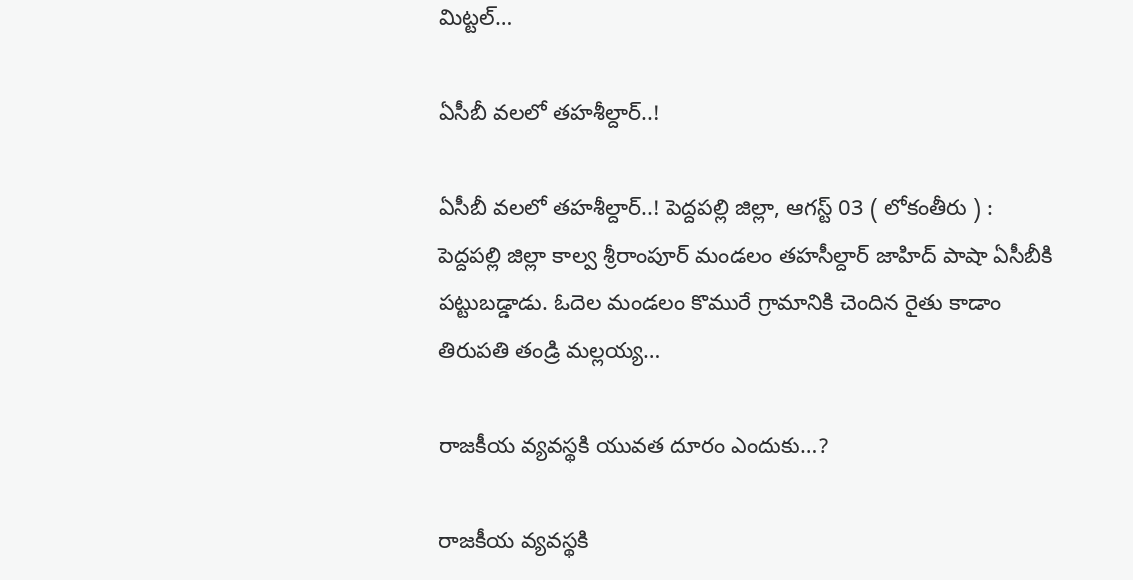మిట్టల్…

ఏసీబీ వలలో తహశీల్దార్..!

ఏసీబీ వలలో తహశీల్దార్..! పెద్దపల్లి జిల్లా, ఆగస్ట్ 03 ( లోకంతీరు ) :   పెద్దపల్లి జిల్లా కాల్వ శ్రీరాంపూర్ మండలం తహసీల్దార్ జాహిద్ పాషా ఏసీబీకి పట్టుబడ్డాడు. ఓదెల మండలం కొమురే గ్రామానికి చెందిన రైతు కాడాం తిరుపతి తండ్రి మల్లయ్య…

రాజకీయ వ్యవస్థకి యువత దూరం ఎందుకు…?

రాజకీయ వ్యవస్థకి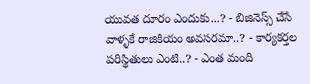యువత దూరం ఎందుకు...? - బిజినెస్స్ చేసే వాళ్ళకే రాజికియం అవసరమా..? - కార్యకర్తల పరిస్థితులు ఎంటి..? - ఎంత మంది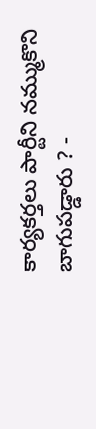కార్యకర్తలు పార్టీని నమ్ముకొని బాగుపడ్డారు ? -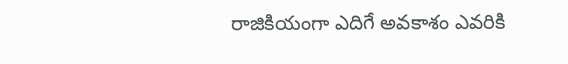రాజికియంగా ఎదిగే అవకాశం ఎవరికి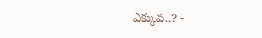ఎక్కువ..? -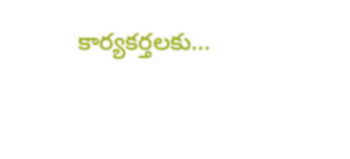కార్యకర్తలకు…